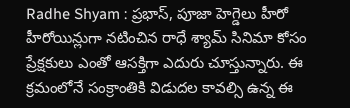Radhe Shyam : ప్రభాస్, పూజా హెగ్డెలు హీరో హీరోయిన్లుగా నటించిన రాధే శ్యామ్ సినిమా కోసం ప్రేక్షకులు ఎంతో ఆసక్తిగా ఎదురు చూస్తున్నారు. ఈ క్రమంలోనే సంక్రాంతికి విడుదల కావల్సి ఉన్న ఈ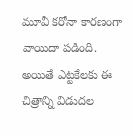మూవీ కరోనా కారణంగా వాయిదా పడింది. అయితే ఎట్టకేలకు ఈ చిత్రాన్ని విడుదల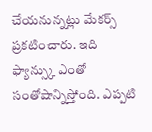చేయనున్నట్లు మేకర్స్ ప్రకటించారు. ఇది ఫ్యాన్స్కు ఎంతో సంతోషాన్నిస్తోంది. ఎప్పటి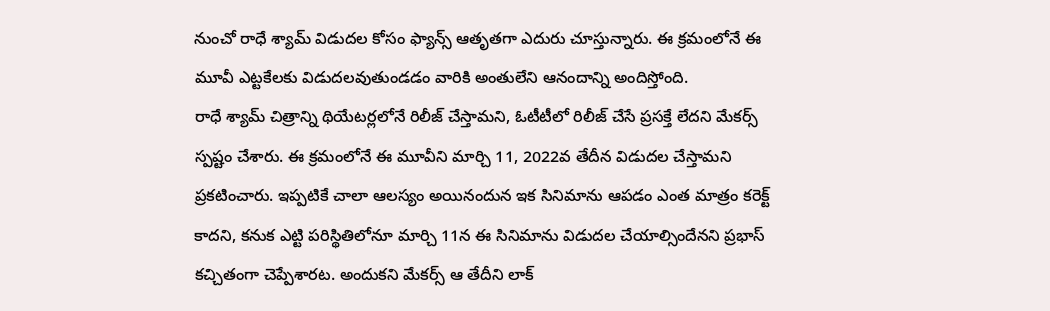నుంచో రాధే శ్యామ్ విడుదల కోసం ఫ్యాన్స్ ఆతృతగా ఎదురు చూస్తున్నారు. ఈ క్రమంలోనే ఈ మూవీ ఎట్టకేలకు విడుదలవుతుండడం వారికి అంతులేని ఆనందాన్ని అందిస్తోంది.
రాధే శ్యామ్ చిత్రాన్ని థియేటర్లలోనే రిలీజ్ చేస్తామని, ఓటీటీలో రిలీజ్ చేసే ప్రసక్తే లేదని మేకర్స్ స్పష్టం చేశారు. ఈ క్రమంలోనే ఈ మూవీని మార్చి 11, 2022వ తేదీన విడుదల చేస్తామని ప్రకటించారు. ఇప్పటికే చాలా ఆలస్యం అయినందున ఇక సినిమాను ఆపడం ఎంత మాత్రం కరెక్ట్ కాదని, కనుక ఎట్టి పరిస్థితిలోనూ మార్చి 11న ఈ సినిమాను విడుదల చేయాల్సిందేనని ప్రభాస్ కచ్చితంగా చెప్పేశారట. అందుకని మేకర్స్ ఆ తేదీని లాక్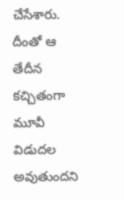చేసేశారు. దీంతో ఆ తేదీన కచ్చితంగా మూవీ విడుదల అవుతుందని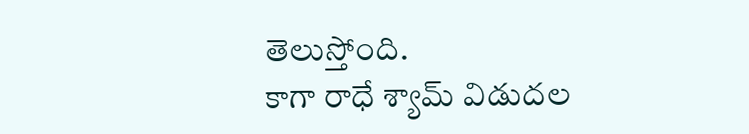తెలుస్తోంది.
కాగా రాధే శ్యామ్ విడుదల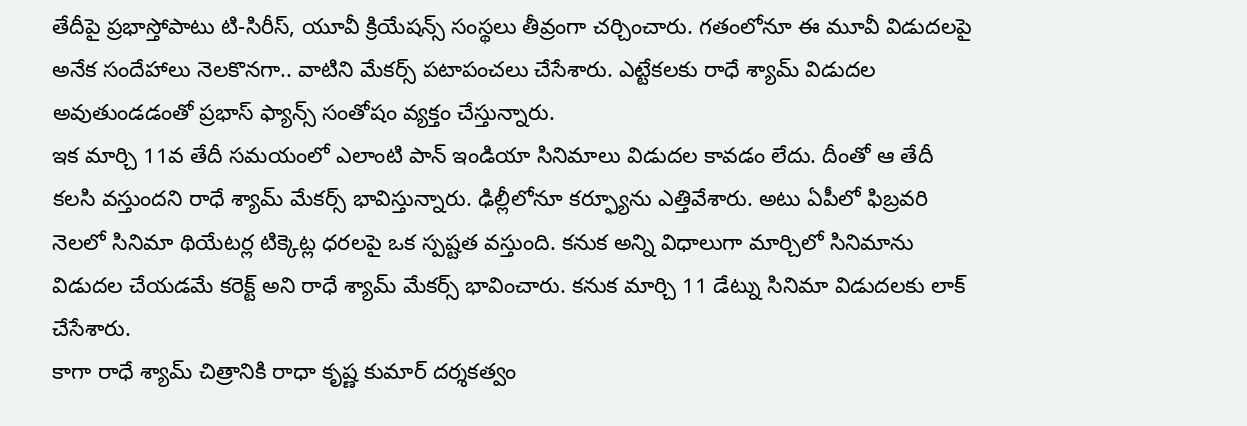తేదీపై ప్రభాస్తోపాటు టి-సిరీస్, యూవీ క్రియేషన్స్ సంస్థలు తీవ్రంగా చర్చించారు. గతంలోనూ ఈ మూవీ విడుదలపై అనేక సందేహాలు నెలకొనగా.. వాటిని మేకర్స్ పటాపంచలు చేసేశారు. ఎట్టేకలకు రాధే శ్యామ్ విడుదల అవుతుండడంతో ప్రభాస్ ఫ్యాన్స్ సంతోషం వ్యక్తం చేస్తున్నారు.
ఇక మార్చి 11వ తేదీ సమయంలో ఎలాంటి పాన్ ఇండియా సినిమాలు విడుదల కావడం లేదు. దీంతో ఆ తేదీ కలసి వస్తుందని రాధే శ్యామ్ మేకర్స్ భావిస్తున్నారు. ఢిల్లీలోనూ కర్ఫ్యూను ఎత్తివేశారు. అటు ఏపీలో ఫిబ్రవరి నెలలో సినిమా థియేటర్ల టిక్కెట్ల ధరలపై ఒక స్పష్టత వస్తుంది. కనుక అన్ని విధాలుగా మార్చిలో సినిమాను విడుదల చేయడమే కరెక్ట్ అని రాధే శ్యామ్ మేకర్స్ భావించారు. కనుక మార్చి 11 డేట్ను సినిమా విడుదలకు లాక్ చేసేశారు.
కాగా రాధే శ్యామ్ చిత్రానికి రాధా కృష్ణ కుమార్ దర్శకత్వం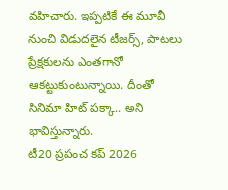వహిచారు. ఇప్పటికే ఈ మూవీ నుంచి విడుదలైన టీజర్స్, పాటలు ప్రేక్షకులను ఎంతగానో ఆకట్టుకుంటున్నాయి. దీంతో సినిమా హిట్ పక్కా.. అని భావిస్తున్నారు.
టీ20 ప్రపంచ కప్ 2026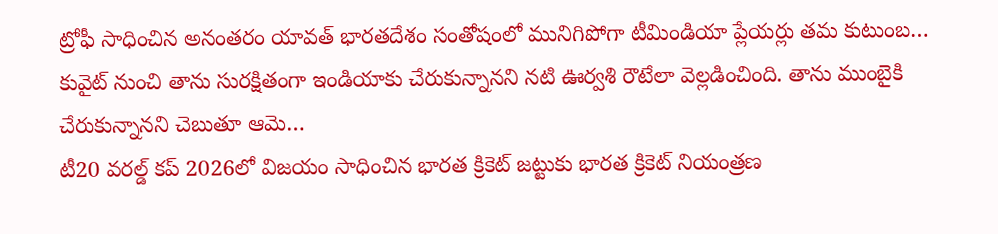ట్రోఫీ సాధించిన అనంతరం యావత్ భారతదేశం సంతోషంలో మునిగిపోగా టీమిండియా ప్లేయర్లు తమ కుటుంబ…
కువైట్ నుంచి తాను సురక్షితంగా ఇండియాకు చేరుకున్నానని నటి ఊర్వశి రౌటేలా వెల్లడించింది. తాను ముంబైకి చేరుకున్నానని చెబుతూ ఆమె…
టీ20 వరల్డ్ కప్ 2026లో విజయం సాధించిన భారత క్రికెట్ జట్టుకు భారత క్రికెట్ నియంత్రణ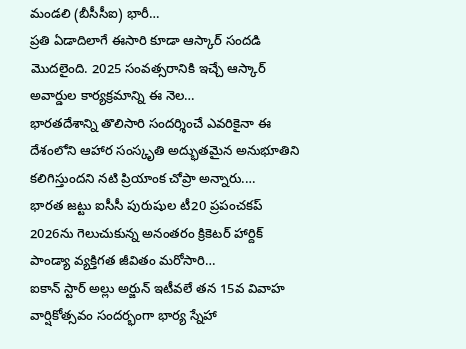మండలి (బీసీసీఐ) భారీ…
ప్రతి ఏడాదిలాగే ఈసారి కూడా ఆస్కార్ సందడి మొదలైంది. 2025 సంవత్సరానికి ఇచ్చే ఆస్కార్ అవార్డుల కార్యక్రమాన్ని ఈ నెల…
భారతదేశాన్ని తొలిసారి సందర్శించే ఎవరికైనా ఈ దేశంలోని ఆహార సంస్కృతి అద్భుతమైన అనుభూతిని కలిగిస్తుందని నటి ప్రియాంక చోప్రా అన్నారు.…
భారత జట్టు ఐసీసీ పురుషుల టీ20 ప్రపంచకప్ 2026ను గెలుచుకున్న అనంతరం క్రికెటర్ హార్దిక్ పాండ్యా వ్యక్తిగత జీవితం మరోసారి…
ఐకాన్ స్టార్ అల్లు అర్జున్ ఇటీవలే తన 15వ వివాహ వార్షికోత్సవం సందర్భంగా భార్య స్నేహా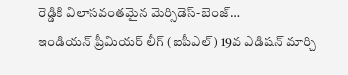రెడ్డికి విలాసవంతమైన మెర్సిడెస్-బెంజ్…
ఇండియన్ ప్రీమియర్ లీగ్ (ఐపీఎల్) 19వ ఎడిషన్ మార్చి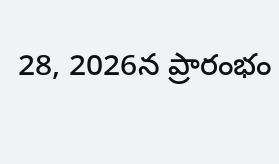28, 2026న ప్రారంభం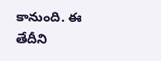కానుంది. ఈ తేదీని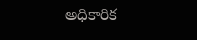అధికారిక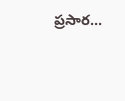ప్రసార…